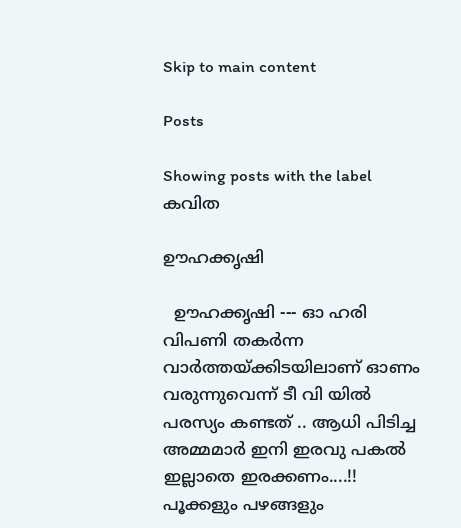Skip to main content

Posts

Showing posts with the label കവിത

ഊഹക്കൃഷി

  ഊഹക്കൃഷി --- ഓ ഹരി വിപണി തകര്‍ന്ന വാര്‍ത്തയ്ക്കിടയിലാണ് ഓണം വരുന്നുവെന്ന് ടീ വി യില്‍ പരസ്യം കണ്ടത് .. ആധി പിടിച്ച അമ്മമാര്‍ ഇനി ഇരവു പകല്‍ ഇല്ലാതെ ഇരക്കണം....!! പൂക്കളും പഴങ്ങളും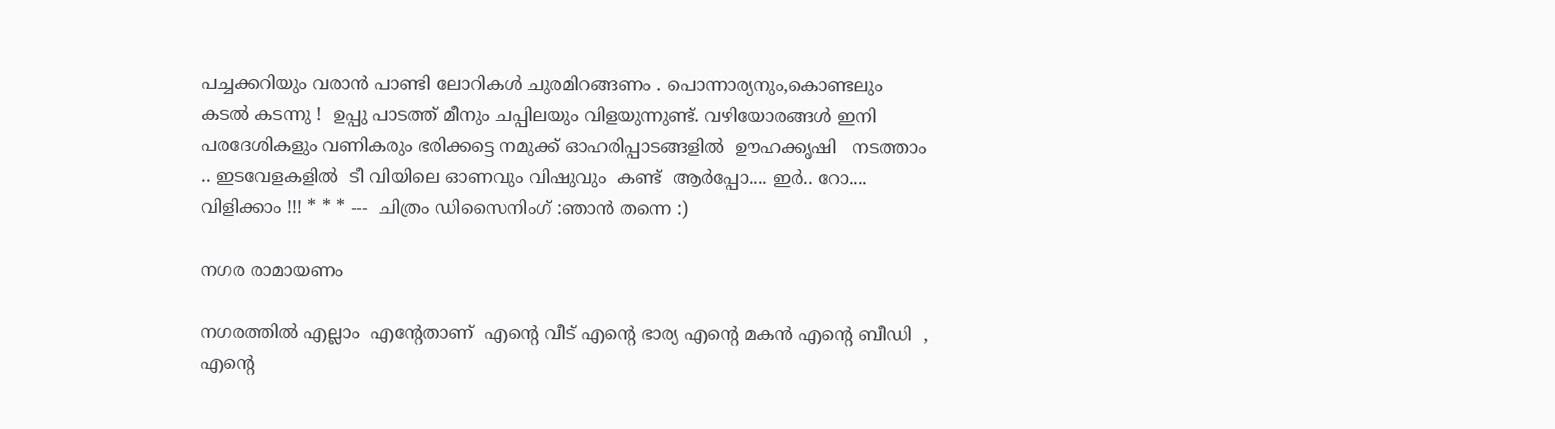പച്ചക്കറിയും വരാന്‍ പാണ്ടി ലോറികള്‍ ചുരമിറങ്ങണം . പൊന്നാര്യനും,കൊണ്ടലും കടല്‍ കടന്നു !  ഉപ്പു പാടത്ത് മീനും ചപ്പിലയും വിളയുന്നുണ്ട്‌. വഴിയോരങ്ങള്‍ ഇനി പരദേശികളും വണികരും ഭരിക്കട്ടെ നമുക്ക് ഓഹരിപ്പാടങ്ങളില്‍  ഊഹക്കൃഷി   നടത്താം .. ഇടവേളകളില്‍  ടീ വിയിലെ ഓണവും വിഷുവും  കണ്ട്  ആര്‍പ്പോ.... ഇര്‍.. റോ.... വിളിക്കാം !!! * * * ---  ചിത്രം ഡിസൈനിംഗ് :ഞാന്‍ തന്നെ :)

നഗര രാമായണം

നഗരത്തില്‍ എല്ലാം  എന്റേതാണ്  എന്റെ വീട് എന്റെ ഭാര്യ എന്റെ മകന്‍ എന്റെ ബീഡി  , എന്റെ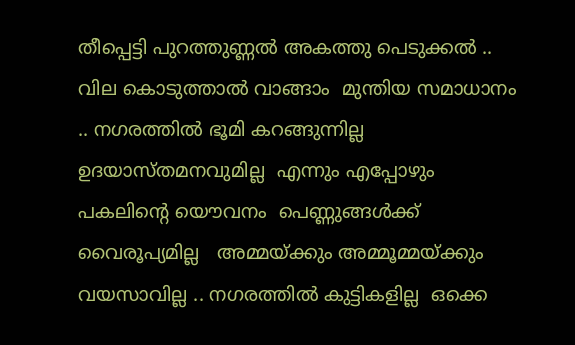തീപ്പെട്ടി പുറത്തുണ്ണല്‍ അകത്തു പെടുക്കല്‍ .. വില കൊടുത്താല്‍ വാങ്ങാം  മുന്തിയ സമാധാനം .. നഗരത്തില്‍ ഭൂമി കറങ്ങുന്നില്ല  ഉദയാസ്തമനവുമില്ല  എന്നും എപ്പോഴും  പകലിന്റെ യൌവനം  പെണ്ണുങ്ങള്‍ക്ക്‌ വൈരൂപ്യമില്ല   അമ്മയ്ക്കും അമ്മൂമ്മയ്ക്കും വയസാവില്ല .. നഗരത്തില്‍ കുട്ടികളില്ല  ഒക്കെ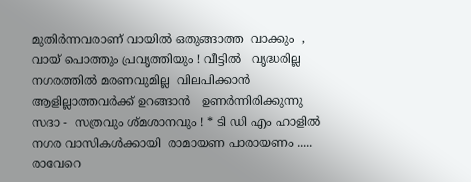മുതിര്‍ന്നവരാണ് വായില്‍ ഒതുങ്ങാത്ത  വാക്കും  , വായ്‌ പൊത്തും പ്രവൃത്തിയും ! വീട്ടില്‍   വൃദ്ധരില്ല  നഗരത്തില്‍ മരണവുമില്ല  വിലപിക്കാന്‍  ആളില്ലാത്തവര്‍ക്ക് ഉറങ്ങാന്‍   ഉണര്‍ന്നിരിക്കുന്നു   സദാ -  സത്രവും ശ്മശാനവും ! * ടി ഡി എം ഹാളില്‍  നഗര വാസികള്‍ക്കായി  രാമായണ പാരായണം ..... രാവേറെ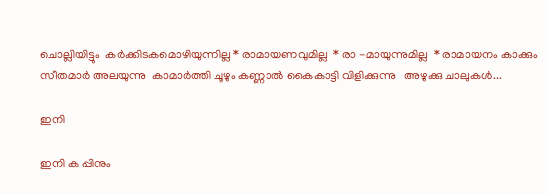ചൊല്ലിയിട്ടും  കര്‍ക്കിടകമൊഴിയുന്നില്ല * രാമായണവുമില്ല  * രാ -മായുന്നുമില്ല  * രാമായനം കാക്കും  സീതമാര്‍ അലയുന്നു  കാമാര്‍ത്തി ചൂഴും കണ്ണാല്‍ കൈകാട്ടി വിളിക്കുന്നു   അഴുക്കു ചാലുകള്‍...

ഇനി

ഇനി ക പ്പിനും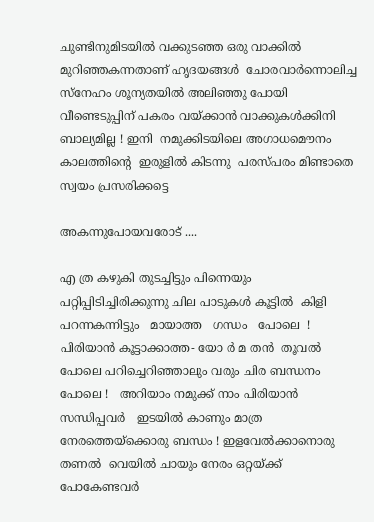ചുണ്ടിനുമിടയില്‍ വക്കുടഞ്ഞ ഒരു വാക്കില്‍ മുറിഞ്ഞകന്നതാണ് ഹൃദയങ്ങള്‍  ചോരവാര്‍ന്നൊലിച്ച  സ്നേഹം ശൂന്യതയില്‍ അലിഞ്ഞു പോയി  വീണ്ടെടുപ്പിന് പകരം വയ്ക്കാന്‍ വാക്കുകള്‍ക്കിനി ബാല്യമില്ല ! ഇനി  നമുക്കിടയിലെ അഗാധമൌനം കാലത്തിന്റെ  ഇരുളില്‍ കിടന്നു  പരസ്പരം മിണ്ടാതെ സ്വയം പ്രസരിക്കട്ടെ

അകന്നുപോയവരോട് ....

എ ത്ര കഴുകി തുടച്ചിട്ടും പിന്നെയും പറ്റിപ്പിടിച്ചിരിക്കുന്നു ചില പാടുകള്‍ കൂട്ടില്‍  കിളി പറന്നകന്നിട്ടും   മായാത്ത   ഗന്ധം   പോലെ  ! പിരിയാന്‍ കൂട്ടാക്കാത്ത- യോ ര്‍ മ തന്‍  തൂവല്‍ പോലെ പറിച്ചെറിഞ്ഞാലും വരും ചിര ബന്ധനം പോലെ !   അറിയാം നമുക്ക് നാം പിരിയാന്‍ സന്ധിപ്പവര്‍   ഇടയില്‍ കാണും മാത്ര നേരത്തെയ്ക്കൊരു ബന്ധം ! ഇളവേല്‍ക്കാനൊരു തണല്‍  വെയില്‍ ചായും നേരം ഒറ്റയ്ക്ക് പോകേണ്ടവര്‍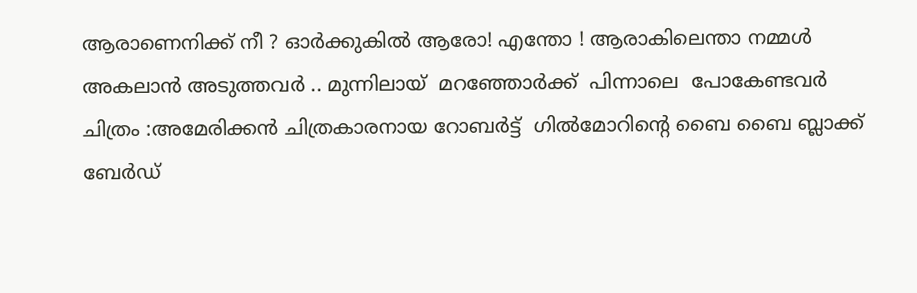ആരാണെനിക്ക് നീ ? ഓര്‍ക്കുകില്‍ ആരോ! എന്തോ ! ആരാകിലെന്താ നമ്മള്‍ അകലാന്‍ അടുത്തവര്‍ .. മുന്നിലായ്  മറഞ്ഞോര്‍ക്ക്  പിന്നാലെ  പോകേണ്ടവര്‍  ചിത്രം :അമേരിക്കന്‍ ചിത്രകാരനായ റോബര്‍ട്ട്  ഗില്‍മോറിന്റെ ബൈ ബൈ ബ്ലാക്ക് ബേര്‍ഡ്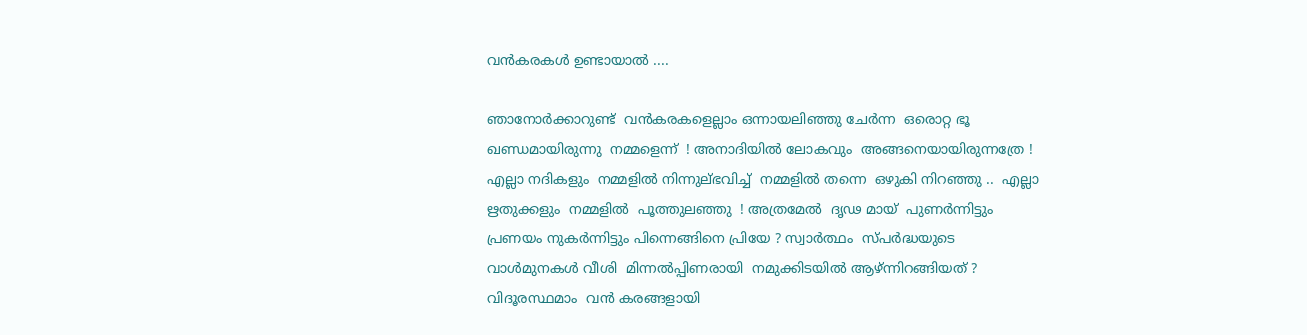വന്‍കരകള്‍ ഉണ്ടായാല്‍ ....

ഞാനോര്‍ക്കാറുണ്ട്  വന്‍കരകളെല്ലാം ഒന്നായലിഞ്ഞു ചേര്‍ന്ന  ഒരൊറ്റ ഭൂ ഖണ്ഡമായിരുന്നു  നമ്മളെന്ന്  ! അനാദിയില്‍ ലോകവും  അങ്ങനെയായിരുന്നത്രേ ! എല്ലാ നദികളും  നമ്മളില്‍ നിന്നുല്ഭവിച്ച്  നമ്മളില്‍ തന്നെ  ഒഴുകി നിറഞ്ഞു ..  എല്ലാ ഋതുക്കളും  നമ്മളില്‍  പൂത്തുലഞ്ഞു  ! അത്രമേല്‍  ദൃഢ മായ്  പുണര്‍ന്നിട്ടും    പ്രണയം നുകര്‍ന്നിട്ടും പിന്നെങ്ങിനെ പ്രിയേ ? സ്വാര്‍ത്ഥം  സ്പര്‍ദ്ധയുടെ  വാള്‍മുനകള്‍ വീശി  മിന്നല്‍പ്പിണരായി  നമുക്കിടയില്‍ ആഴ്ന്നിറങ്ങിയത് ?  വിദൂരസ്ഥമാം  വന്‍ കരങ്ങളായി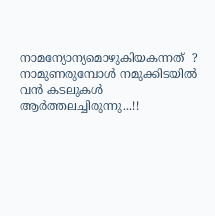നാമന്യോന്യമൊഴുകിയകന്നത്  ? നാമുണരുമ്പോള്‍ നമുക്കിടയില്‍  വന്‍ കടലുകള്‍  ആര്‍ത്തലച്ചിരുന്നു...!!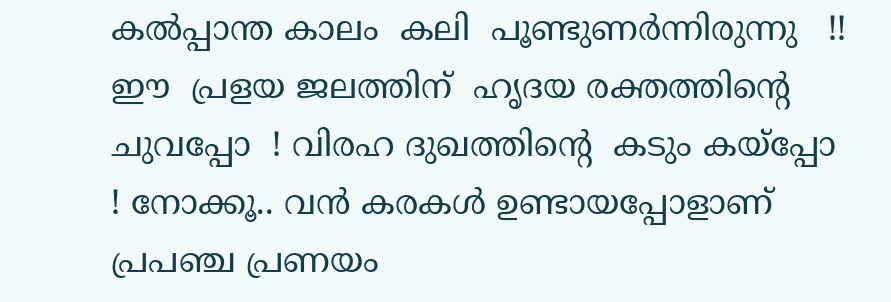കല്‍പ്പാന്ത കാലം  കലി  പൂണ്ടുണര്‍ന്നിരുന്നു   !! ഈ  പ്രളയ ജലത്തിന്  ഹൃദയ രക്തത്തിന്റെ   ചുവപ്പോ  ! വിരഹ ദുഖത്തിന്റെ  കടും കയ്പ്പോ    ! നോക്കൂ.. വന്‍ കരകള്‍ ഉണ്ടായപ്പോളാണ്  പ്രപഞ്ച പ്രണയം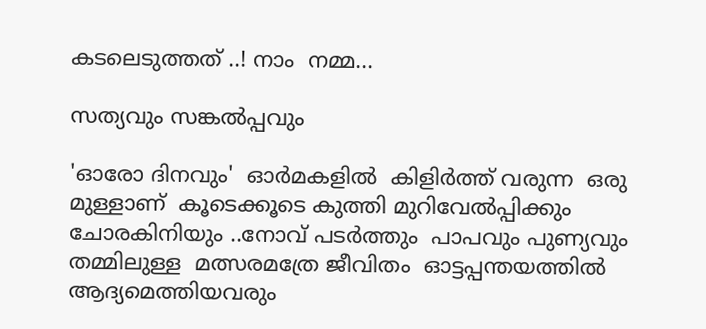കടലെടുത്തത് ..! നാം  നമ്മ...

സത്യവും സങ്കല്‍പ്പവും

'ഓരോ ദിനവും'  ഓര്‍മകളില്‍  കിളിര്‍ത്ത് വരുന്ന  ഒരു മുള്ളാണ്  കൂടെക്കൂടെ കുത്തി മുറിവേല്‍പ്പിക്കും  ചോരകിനിയും ..നോവ്‌ പടര്‍ത്തും  പാപവും പുണ്യവും  തമ്മിലുള്ള  മത്സരമത്രേ ജീവിതം  ഓട്ടപ്പന്തയത്തില്‍  ആദ്യമെത്തിയവരും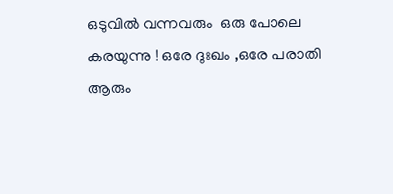ഒടുവില്‍ വന്നവരും  ഒരു പോലെ കരയുന്നു ! ഒരേ ദുഃഖം ,ഒരേ പരാതി  ആരും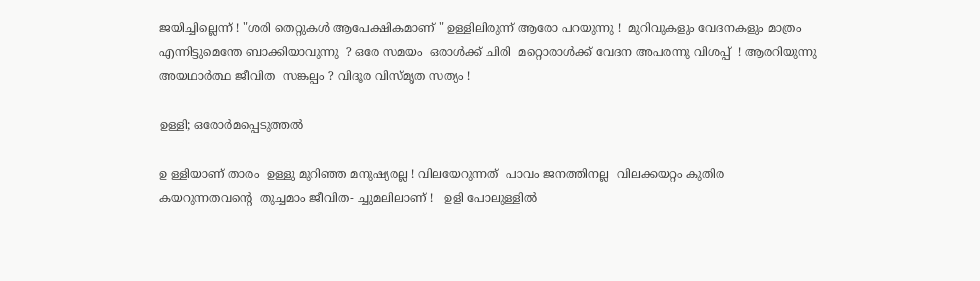ജയിച്ചില്ലെന്ന് ! "ശരി തെറ്റുകള്‍ ആപേക്ഷികമാണ് " ഉള്ളിലിരുന്ന് ആരോ പറയുന്നു !  മുറിവുകളും വേദനകളും മാത്രം എന്നിട്ടുമെന്തേ ബാക്കിയാവുന്നു  ? ഒരേ സമയം  ഒരാള്‍ക്ക്‌ ചിരി  മറ്റൊരാള്‍ക്ക് വേദന അപരന്നു വിശപ്പ്‌  ! ആരറിയുന്നു   അയഥാര്‍ത്ഥ ജീവിത  സങ്കല്പം ? വിദൂര വിസ്മൃത സത്യം !

ഉള്ളി; ഒരോര്‍മപ്പെടുത്തല്‍

ഉ ള്ളിയാണ് താരം  ഉള്ളു മുറിഞ്ഞ മനുഷ്യരല്ല ! വിലയേറുന്നത്  പാവം ജനത്തിനല്ല  വിലക്കയറ്റം കുതിര  കയറുന്നതവന്റെ  തുച്ചമാം ജീവിത- ച്ചുമലിലാണ് !   ഉളി പോലുള്ളില്‍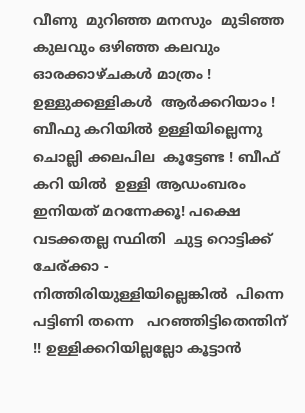വീണു  മുറിഞ്ഞ മനസും  മുടിഞ്ഞ കുലവും ഒഴിഞ്ഞ കലവും  ഓരക്കാഴ്ചകള്‍ മാത്രം ! ഉള്ളുക്കള്ളികള്‍  ആര്‍ക്കറിയാം ! ബീഫു കറിയില്‍ ഉള്ളിയില്ലെന്നു ചൊല്ലി ക്കലപില  കൂട്ടേണ്ട ! ബീഫ് കറി യില്‍  ഉള്ളി ആഡംബരം  ഇനിയത് മറന്നേക്കൂ! പക്ഷെ വടക്കതല്ല സ്ഥിതി  ചുട്ട റൊട്ടിക്ക് ചേര്ക്കാ - നിത്തിരിയുള്ളിയില്ലെങ്കില്‍  പിന്നെ പട്ടിണി തന്നെ   പറഞ്ഞിട്ടിതെന്തിന്  !! ഉള്ളിക്കറിയില്ലല്ലോ കൂട്ടാന്‍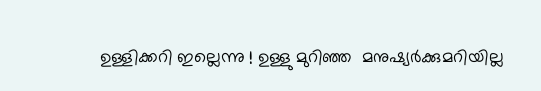ഉള്ളിക്കറി ഇല്ലെന്നു ! ഉള്ളു മുറിഞ്ഞ  മനുഷ്യര്‍ക്കുമറിയില്ല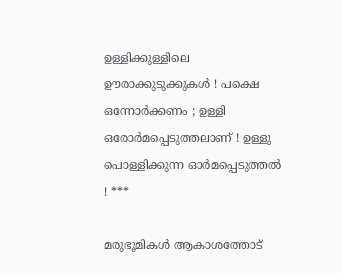ഉള്ളിക്കുള്ളിലെ  ഊരാക്കുടുക്കുകള്‍ ! പക്ഷെ ഒന്നോര്‍ക്കണം ; ഉള്ളി ഒരോര്‍മപ്പെടുത്തലാണ് ! ഉള്ളു പൊള്ളിക്കുന്ന ഓര്‍മപ്പെടുത്തല്‍ ! ***

മരുഭൂമികള്‍ ആകാശത്തോട്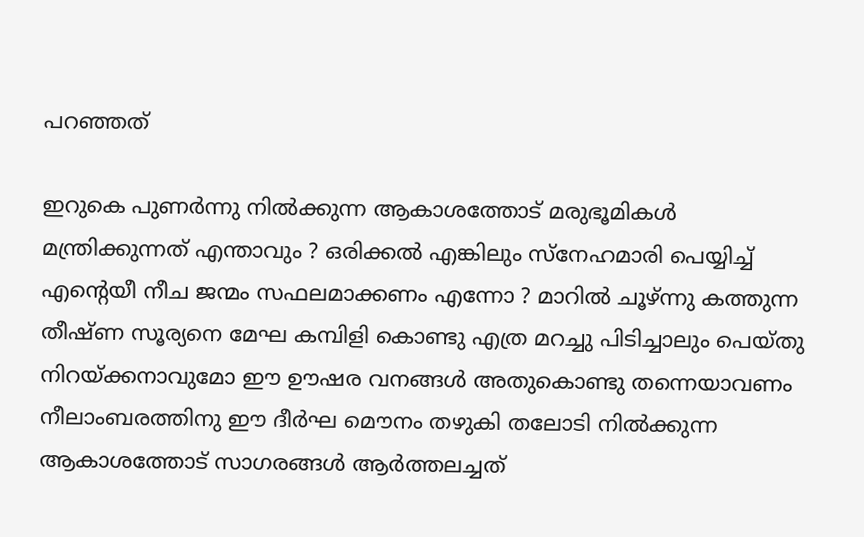പറഞ്ഞത്

ഇറുകെ പുണര്‍ന്നു നില്‍ക്കുന്ന ആകാശത്തോട് മരുഭൂമികള്‍ മന്ത്രിക്കുന്നത് എന്താവും ? ഒരിക്കല്‍ എങ്കിലും സ്നേഹമാരി പെയ്യിച്ച് എന്റെയീ നീച ജന്മം സഫലമാക്കണം എന്നോ ? മാറില്‍ ചൂഴ്ന്നു കത്തുന്ന തീഷ്ണ സൂര്യനെ മേഘ കമ്പിളി കൊണ്ടു എത്ര മറച്ചു പിടിച്ചാലും പെയ്തു നിറയ്ക്കനാവുമോ ഈ ഊഷര വനങ്ങള്‍ അതുകൊണ്ടു തന്നെയാവണം നീലാംബരത്തിനു ഈ ദീര്‍ഘ മൌനം തഴുകി തലോടി നില്‍ക്കുന്ന ആകാശത്തോട് സാഗരങ്ങള്‍ ആര്‍ത്തലച്ചത്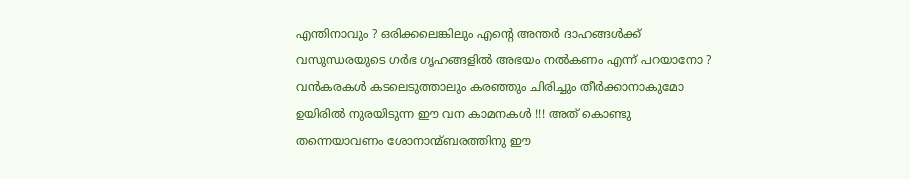എന്തിനാവും ? ഒരിക്കലെങ്കിലും എന്‍റെ അന്തര്‍ ദാഹങ്ങള്‍ക്ക് വസുന്ധരയുടെ ഗര്‍ഭ ഗൃഹങ്ങളില്‍ അഭയം നല്‍കണം എന്ന് പറയാനോ ? വന്‍കരകള്‍ കടലെടുത്താലും കരഞ്ഞും ചിരിച്ചും തീര്‍ക്കാനാകുമോ ഉയിരില്‍ നുരയിടുന്ന ഈ വന കാമനകള്‍ !!! അത് കൊണ്ടു തന്നെയാവണം ശോനാന്മ്ബരത്തിനു ഈ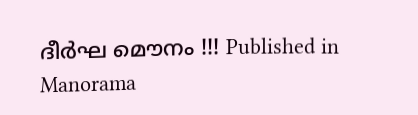ദീര്‍ഘ മൌനം !!! Published in Manorama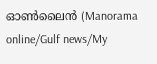ഓണ്‍ലൈന്‍ (Manorama online/Gulf news/My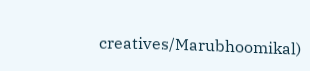creatives/Marubhoomikal)